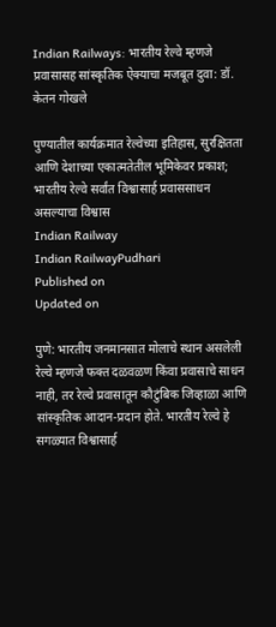Indian Railways: भारतीय रेल्वे म्हणजे प्रवासासह सांस्कृतिक ऐक्याचा मजबूत दुवा: डॉ. केतन गोखले

पुण्यातील कार्यक्रमात रेल्वेच्या इतिहास, सुरक्षितता आणि देशाच्या एकात्मतेतील भूमिकेवर प्रकाश; भारतीय रेल्वे सर्वांत विश्वासार्ह प्रवाससाधन असल्याचा विश्वास
Indian Railway
Indian RailwayPudhari
Published on
Updated on

पुणे: भारतीय जनमानसात मोलाचे स्थान असलेली रेल्वे म्हणजे फक्त दळवळण किंवा प्रवासाचे साधन नाही, तर रेल्वे प्रवासातून कौटुंबिक जिव्हाळा आणि सांस्कृतिक आदान-प्रदान होते. भारतीय रेल्वे हे सगळ्यात विश्वासार्ह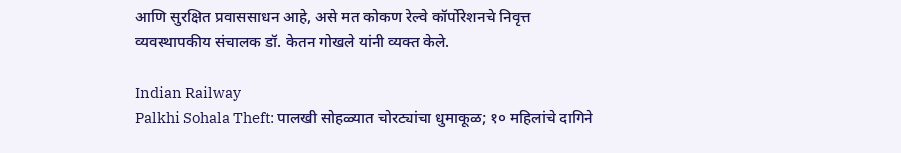आणि सुरक्षित प्रवाससाधन आहे, असे मत कोकण रेल्वे कॉर्पोरेशनचे निवृत्त व्यवस्थापकीय संचालक डॉ. केतन गोखले यांनी व्यक्त केले.

Indian Railway
Palkhi Sohala Theft: पालखी सोहळ्यात चोरट्यांचा धुमाकूळ; १० महिलांचे दागिने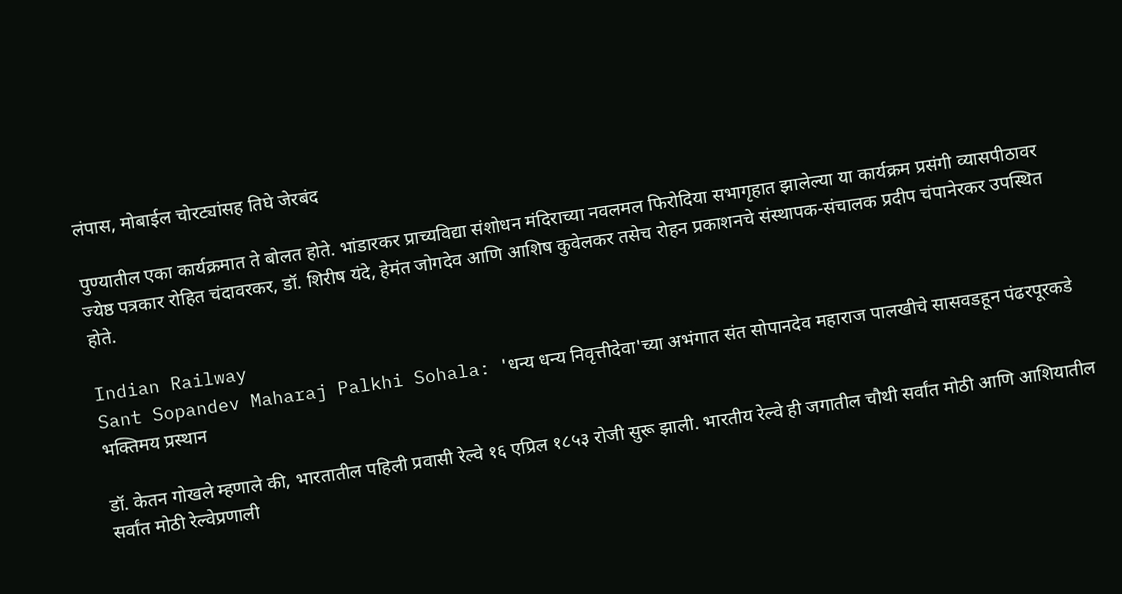लंपास, मोबाईल चोरट्यांसह तिघे जेरबंद

पुण्यातील एका कार्यक्रमात ते बोलत होते. भांडारकर प्राच्यविद्या संशोधन मंदिराच्या नवलमल फिरोदिया सभागृहात झालेल्या या कार्यक्रम प्रसंगी व्यासपीठावर ज्येष्ठ पत्रकार रोहित चंदावरकर, डॉ. शिरीष यंदे, हेमंत जोगदेव आणि आशिष कुवेलकर तसेच रोहन प्रकाशनचे संस्थापक-संचालक प्रदीप चंपानेरकर उपस्थित होते.

Indian Railway
Sant Sopandev Maharaj Palkhi Sohala: 'धन्य धन्य निवृत्तीदेवा'च्या अभंगात संत सोपानदेव महाराज पालखीचे सासवडहून पंढरपूरकडे भक्तिमय प्रस्थान

डॉ. केतन गोखले म्हणाले की, भारतातील पहिली प्रवासी रेल्वे १६ एप्रिल १८५३ रोजी सुरू झाली. भारतीय रेल्वे ही जगातील चौथी सर्वांत मोठी आणि आशियातील सर्वांत मोठी रेल्वेप्रणाली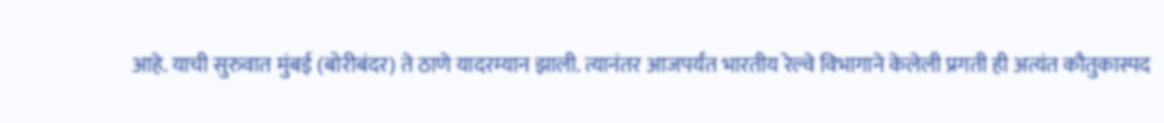आहे. याची सुरुवात मुंबई (बोरीबंदर) ते ठाणे यादरम्यान झाली. त्यानंतर आजपर्यंत भारतीय रेल्वे विभागाने केलेली प्रगती ही अत्यंत कौतुकास्पद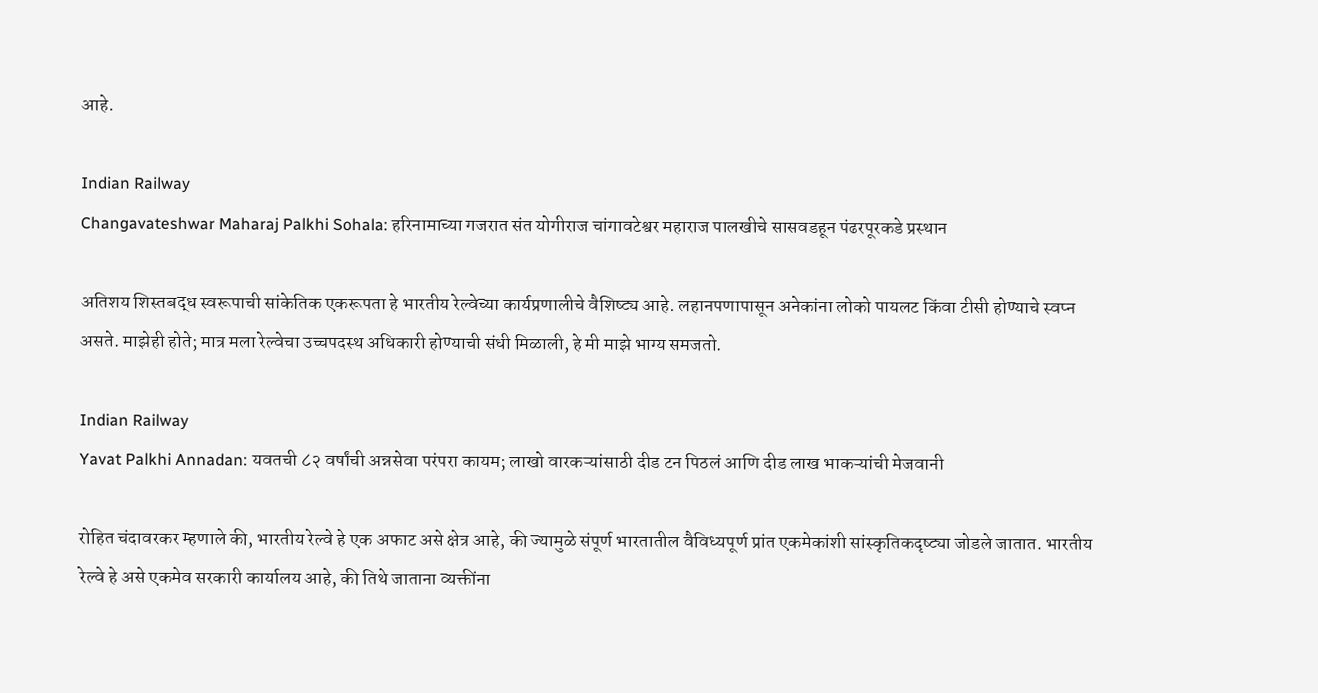आहे.

Indian Railway
Changavateshwar Maharaj Palkhi Sohala: हरिनामाच्या गजरात संत योगीराज चांगावटेश्वर महाराज पालखीचे सासवडहून पंढरपूरकडे प्रस्थान

अतिशय शिस्तबद्ध स्वरूपाची सांकेतिक एकरूपता हे भारतीय रेल्वेच्या कार्यप्रणालीचे वैशिष्ट्य आहे. लहानपणापासून अनेकांना लोको पायलट किंवा टीसी होण्याचे स्वप्न असते. माझेही होते; मात्र मला रेल्वेचा उच्चपदस्थ अधिकारी होण्याची संधी मिळाली, हे मी माझे भाग्य समजतो.

Indian Railway
Yavat Palkhi Annadan: यवतची ८२ वर्षांची अन्नसेवा परंपरा कायम; लाखो वारकऱ्यांसाठी दीड टन पिठलं आणि दीड लाख भाकऱ्यांची मेजवानी

रोहित चंदावरकर म्हणाले की, भारतीय रेल्वे हे एक अफाट असे क्षेत्र आहे, की ज्यामुळे संपूर्ण भारतातील वैविध्यपूर्ण प्रांत एकमेकांशी सांस्कृतिकदृष्ट्या जोडले जातात. भारतीय रेल्वे हे असे एकमेव सरकारी कार्यालय आहे, की तिथे जाताना व्यक्तींना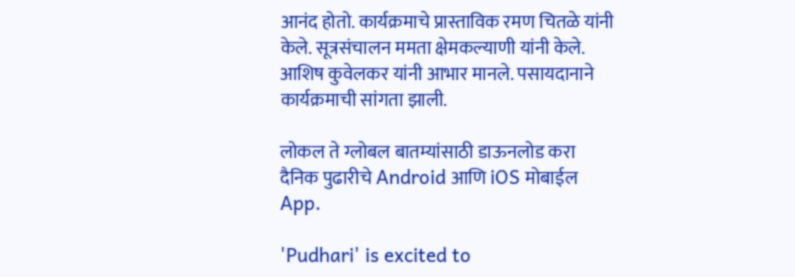आनंद होतो. कार्यक्रमाचे प्रास्ताविक रमण चितळे यांनी केले. सूत्रसंचालन ममता क्षेमकल्याणी यांनी केले. आशिष कुवेलकर यांनी आभार मानले. पसायदानाने कार्यक्रमाची सांगता झाली.

लोकल ते ग्लोबल बातम्यांसाठी डाऊनलोड करा दैनिक पुढारीचे Android आणि iOS मोबाईल App.

'Pudhari' is excited to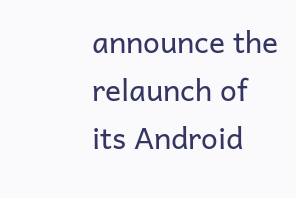announce the relaunch of its Android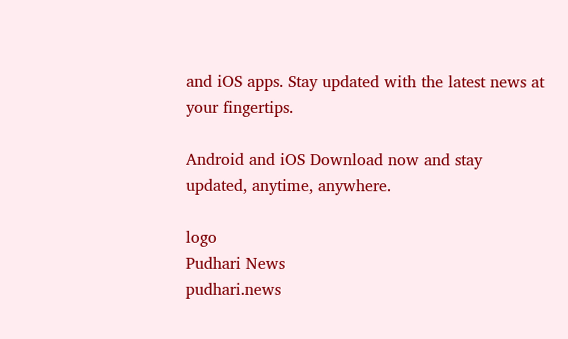and iOS apps. Stay updated with the latest news at your fingertips.

Android and iOS Download now and stay updated, anytime, anywhere.

logo
Pudhari News
pudhari.news